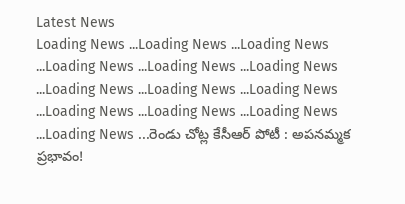Latest News
Loading News ...Loading News ...Loading News ...Loading News ...Loading News ...Loading News ...Loading News ...Loading News ...Loading News ...Loading News ...Loading News ...Loading News ...Loading News ...రెండు చోట్ల కేసీఆర్ పోటీ : అపనమ్మక ప్రభావం!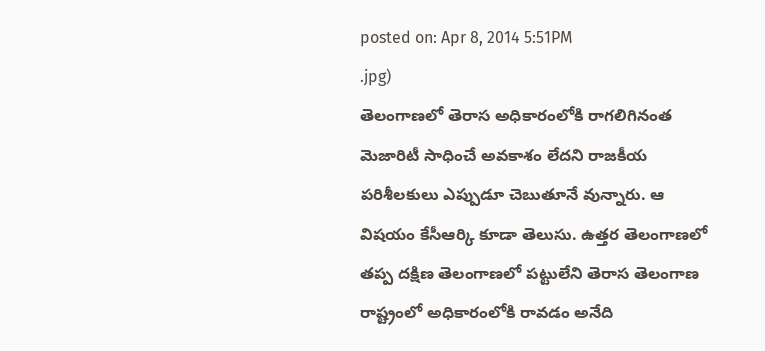posted on: Apr 8, 2014 5:51PM
.jpg)
తెలంగాణలో తెరాస అధికారంలోకి రాగలిగినంత మెజారిటీ సాధించే అవకాశం లేదని రాజకీయ పరిశీలకులు ఎప్పుడూ చెబుతూనే వున్నారు. ఆ విషయం కేసీఆర్కి కూడా తెలుసు. ఉత్తర తెలంగాణలో తప్ప దక్షిణ తెలంగాణలో పట్టులేని తెరాస తెలంగాణ రాష్ట్రంలో అధికారంలోకి రావడం అనేది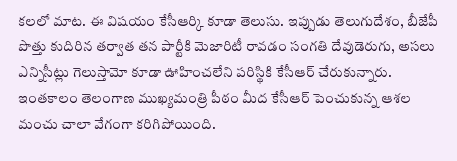కలలో మాట. ఈ విషయం కేసీఆర్కి కూడా తెలుసు. ఇప్పుడు తెలుగుదేశం, బీజేపీ పొత్తు కుదిరిన తర్వాత తన పార్టీకి మెజారిటీ రావడం సంగతి దేవుడెరుగు, అసలు ఎన్నిసీట్లు గెలుస్తామో కూడా ఊహించలేని పరిస్థికి కేసీఆర్ చేరుకున్నారు. ఇంతకాలం తెలంగాణ ముఖ్యమంత్రి పీఠం మీద కేసీఆర్ పెంచుకున్న ఆశల మంచు చాలా వేగంగా కరిగిపోయింది.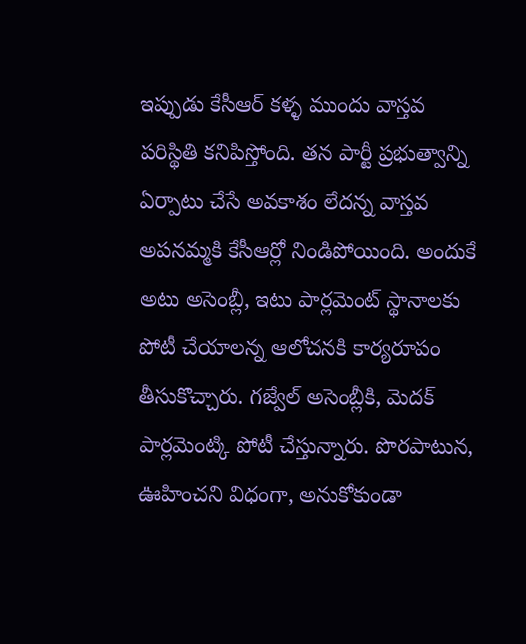ఇప్పుడు కేసీఆర్ కళ్ళ ముందు వాస్తవ పరిస్థితి కనిపిస్తోంది. తన పార్టీ ప్రభుత్వాన్ని ఏర్పాటు చేసే అవకాశం లేదన్న వాస్తవ అపనమ్మకి కేసీఆర్లో నిండిపోయింది. అందుకే అటు అసెంబ్లీ, ఇటు పార్లమెంట్ స్థానాలకు పోటీ చేయాలన్న ఆలోచనకి కార్యరూపం తీసుకొచ్చారు. గజ్వేల్ అసెంబ్లీకి, మెదక్ పార్లమెంట్కి పోటీ చేస్తున్నారు. పొరపాటున, ఊహించని విధంగా, అనుకోకుండా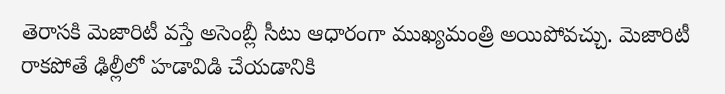తెరాసకి మెజారిటీ వస్తే అసెంబ్లీ సీటు ఆధారంగా ముఖ్యమంత్రి అయిపోవచ్చు. మెజారిటీ రాకపోతే ఢిల్లీలో హడావిడి చేయడానికి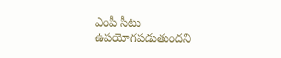ఎంపీ సీటు ఉపయోగపడుతుందని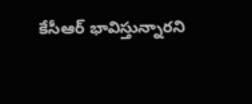కేసీఆర్ భావిస్తున్నారని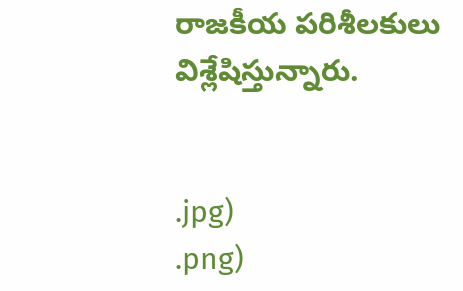రాజకీయ పరిశీలకులు విశ్లేషిస్తున్నారు.


.jpg)
.png)